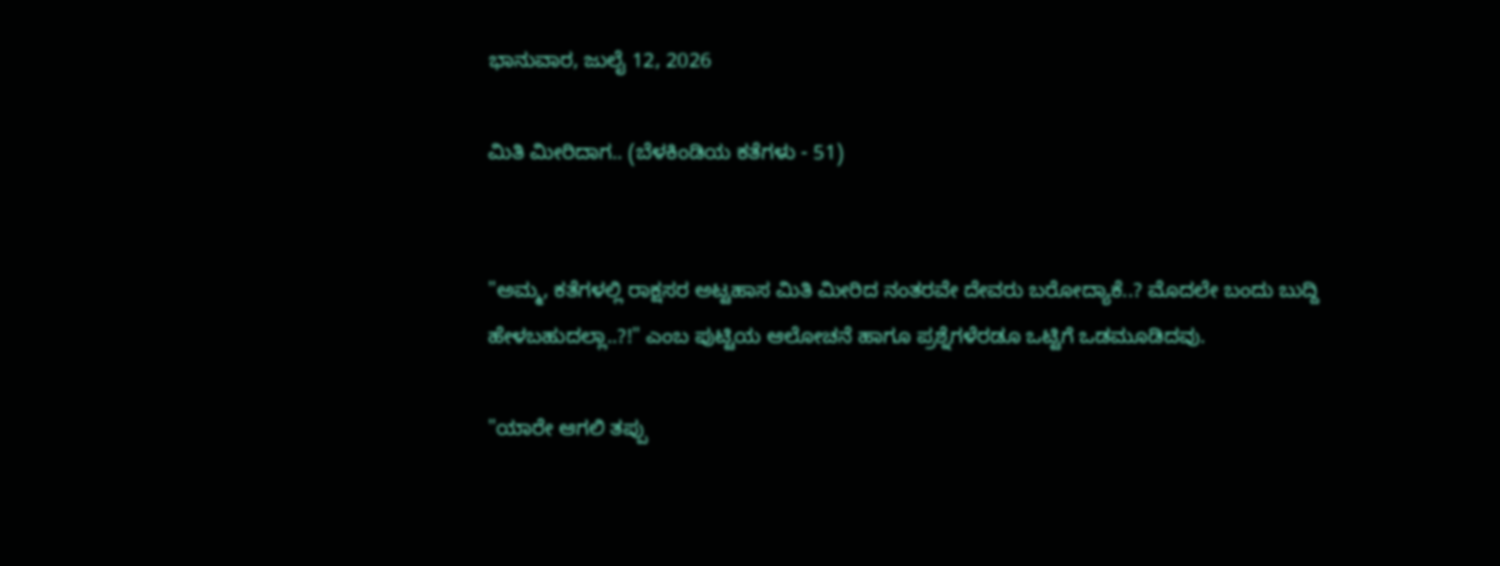ಭಾನುವಾರ, ಜುಲೈ 12, 2026

ಮಿತಿ ಮೀರಿದಾಗ.. (ಬೆಳಕಿಂಡಿಯ ಕತೆಗಳು - 51)


"ಅಮ್ಮ, ಕತೆಗಳಲ್ಲಿ ರಾಕ್ಷಸರ ಅಟ್ಟಹಾಸ ಮಿತಿ ಮೀರಿದ ನಂತರವೇ ದೇವರು ಬರೋದ್ಯಾಕೆ..? ಮೊದಲೇ ಬಂದು ಬುದ್ದಿ ಹೇಳಬಹುದಲ್ಲಾ..?!" ಎಂಬ ಪುಟ್ಟಿಯ ಆಲೋಚನೆ ಹಾಗೂ ಪ್ರಶ್ನೆಗಳೆರಡೂ ಒಟ್ಟಿಗೆ ಒಡಮೂಡಿದವು.

"ಯಾರೇ ಆಗಲಿ ತಪ್ಪು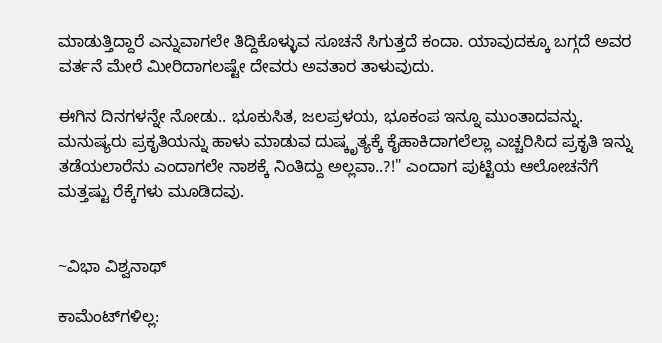ಮಾಡುತ್ತಿದ್ದಾರೆ ಎನ್ನುವಾಗಲೇ ತಿದ್ದಿಕೊಳ್ಳುವ ಸೂಚನೆ ಸಿಗುತ್ತದೆ ಕಂದಾ. ಯಾವುದಕ್ಕೂ ಬಗ್ಗದೆ ಅವರ ವರ್ತನೆ ಮೇರೆ ಮೀರಿದಾಗಲಷ್ಟೇ ದೇವರು ಅವತಾರ ತಾಳುವುದು.

ಈಗಿನ ದಿನಗಳನ್ನೇ ನೋಡು.. ಭೂಕುಸಿತ, ಜಲಪ್ರಳಯ, ಭೂಕಂಪ ಇನ್ನೂ ಮುಂತಾದವನ್ನು. ಮನುಷ್ಯರು ಪ್ರಕೃತಿಯನ್ನು ಹಾಳು ಮಾಡುವ ದುಷ್ಕೃತ್ಯಕ್ಕೆ ಕೈಹಾಕಿದಾಗಲೆಲ್ಲಾ ಎಚ್ಚರಿಸಿದ ಪ್ರಕೃತಿ ಇನ್ನು ತಡೆಯಲಾರೆನು ಎಂದಾಗಲೇ ನಾಶಕ್ಕೆ ನಿಂತಿದ್ದು ಅಲ್ಲವಾ..?!" ಎಂದಾಗ ಪುಟ್ಟಿಯ ಆಲೋಚನೆಗೆ ಮತ್ತಷ್ಟು ರೆಕ್ಕೆಗಳು ಮೂಡಿದವು.


~ವಿಭಾ ವಿಶ್ವನಾಥ್

ಕಾಮೆಂಟ್‌ಗಳಿಲ್ಲ: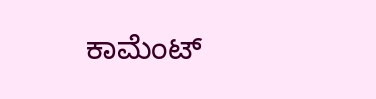ಕಾಮೆಂಟ್‌‌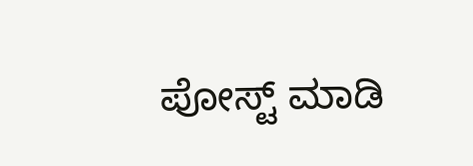ಪೋಸ್ಟ್‌ ಮಾಡಿ